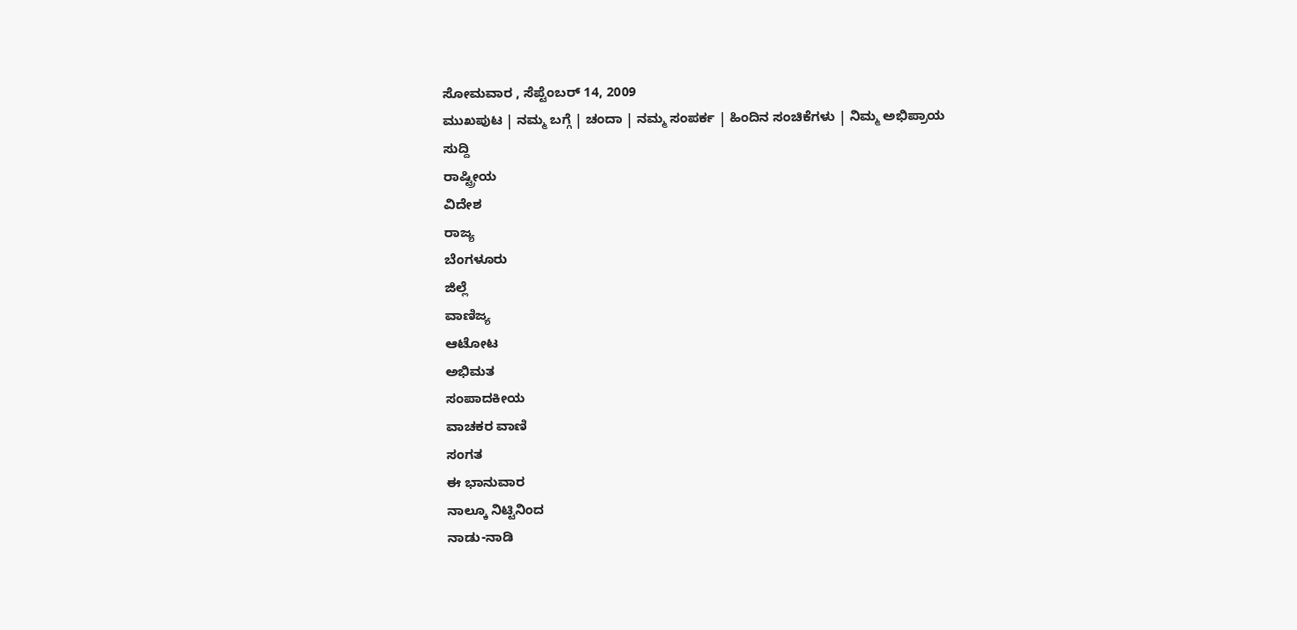ಸೋಮವಾರ , ಸೆಪ್ಟೆಂಬರ್ 14, 2009
ಮುಖಪುಟ | ನಮ್ಮ ಬಗ್ಗೆ | ಚಂದಾ | ನಮ್ಮ ಸಂಪರ್ಕ | ಹಿಂದಿನ ಸಂಚಿಕೆಗಳು | ನಿಮ್ಮ ಅಭಿಪ್ರಾಯ
ಸುದ್ದಿ
ರಾಷ್ಟ್ರೀಯ
ವಿದೇಶ
ರಾಜ್ಯ
ಬೆಂಗಳೂರು
ಜಿಲ್ಲೆ
ವಾಣಿಜ್ಯ
ಆಟೋಟ
ಅಭಿಮತ
ಸಂಪಾದಕೀಯ
ವಾಚಕರ ವಾಣಿ
ಸಂಗತ
ಈ ಭಾನುವಾರ
ನಾಲ್ಕೂ ನಿಟ್ಟಿನಿಂದ
ನಾಡು-ನಾಡಿ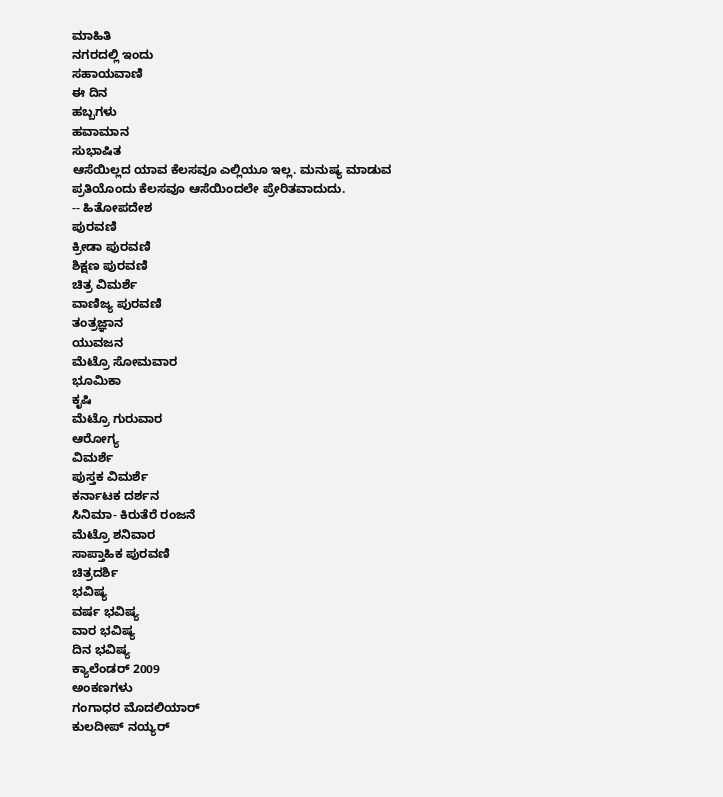ಮಾಹಿತಿ
ನಗರದಲ್ಲಿ ಇಂದು
ಸಹಾಯವಾಣಿ
ಈ ದಿನ
ಹಬ್ಬಗಳು
ಹವಾಮಾನ
ಸುಭಾಷಿತ
ಆಸೆಯಿಲ್ಲದ ಯಾವ ಕೆಲಸವೂ ಎಲ್ಲಿಯೂ ಇಲ್ಲ. ಮನುಷ್ಯ ಮಾಡುವ ಪ್ರತಿಯೊಂದು ಕೆಲಸವೂ ಆಸೆಯಿಂದಲೇ ಪ್ರೇರಿತವಾದುದು.
-- ಹಿತೋಪದೇಶ
ಪುರವಣಿ
ಕ್ರೀಡಾ ಪುರವಣಿ
ಶಿಕ್ಷಣ ಪುರವಣಿ
ಚಿತ್ರ ವಿಮರ್ಶೆ
ವಾಣಿಜ್ಯ ಪುರವಣಿ
ತಂತ್ರಜ್ಞಾನ
ಯುವಜನ
ಮೆಟ್ರೊ ಸೋಮವಾರ
ಭೂಮಿಕಾ
ಕೃಷಿ
ಮೆಟ್ರೊ ಗುರುವಾರ
ಆರೋಗ್ಯ
ವಿಮರ್ಶೆ
ಪುಸ್ತಕ ವಿಮರ್ಶೆ
ಕರ್ನಾಟಕ ದರ್ಶನ
ಸಿನಿಮಾ- ಕಿರುತೆರೆ ರಂಜನೆ
ಮೆಟ್ರೊ ಶನಿವಾರ
ಸಾಪ್ತಾಹಿಕ ಪುರವಣಿ
ಚಿತ್ರದರ್ಶಿ
ಭವಿಷ್ಯ
ವರ್ಷ ಭವಿಷ್ಯ
ವಾರ ಭವಿಷ್ಯ
ದಿನ ಭವಿಷ್ಯ
ಕ್ಯಾಲೆಂಡರ್ 2009
ಅಂಕಣಗಳು
ಗಂಗಾಧರ ಮೊದಲಿಯಾರ್
ಕುಲದೀಪ್‌ ನಯ್ಯರ್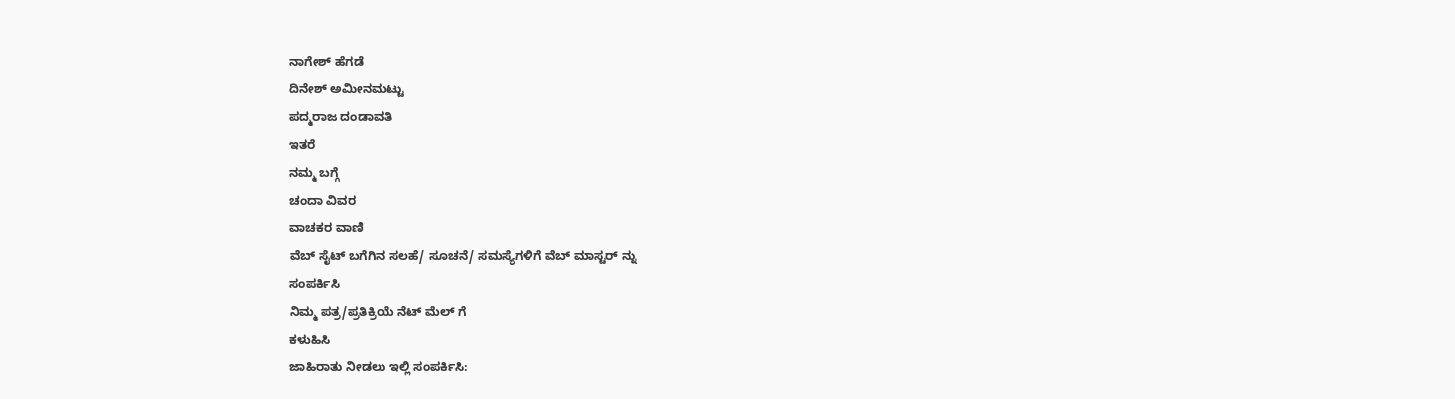ನಾಗೇಶ್‌ ಹೆಗಡೆ
ದಿನೇಶ್‌ ಅಮೀನಮಟ್ಟು
ಪದ್ಮರಾಜ ದಂಡಾವತಿ
ಇತರೆ
ನಮ್ಮ ಬಗ್ಗೆ
ಚಂದಾ ವಿವರ
ವಾಚಕರ ವಾಣಿ
ವೆಬ್ ಸೈಟ್ ಬಗೆಗಿನ ಸಲಹೆ/ ಸೂಚನೆ/ ಸಮಸ್ಯೆಗಳಿಗೆ ವೆಬ್ ಮಾಸ್ಟರ್ ನ್ನು
ಸಂಪರ್ಕಿಸಿ
ನಿಮ್ಮ ಪತ್ರ/ಪ್ರತಿಕ್ರಿಯೆ ನೆಟ್ ಮೆಲ್ ಗೆ
ಕಳುಹಿಸಿ
ಜಾಹಿರಾತು ನೀಡಲು ಇಲ್ಲಿ ಸಂಪರ್ಕಿಸಿ: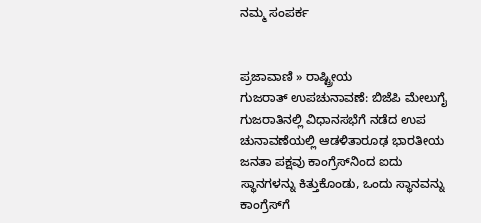ನಮ್ಮ ಸಂಪರ್ಕ


ಪ್ರಜಾವಾಣಿ » ರಾಷ್ಟ್ರೀಯ
ಗುಜರಾತ್ ಉಪಚುನಾವಣೆ: ಬಿಜೆಪಿ ಮೇಲುಗೈ
ಗುಜರಾತಿನಲ್ಲಿ ವಿಧಾನಸಭೆಗೆ ನಡೆದ ಉಪ ಚುನಾವಣೆಯಲ್ಲಿ ಆಡಳಿತಾರೂಢ ಭಾರತೀಯ ಜನತಾ ಪಕ್ಷವು ಕಾಂಗ್ರೆಸ್‌ನಿಂದ ಐದು ಸ್ಥಾನಗಳನ್ನು ಕಿತ್ತುಕೊಂಡು, ಒಂದು ಸ್ಥಾನವನ್ನು ಕಾಂಗ್ರೆಸ್‌ಗೆ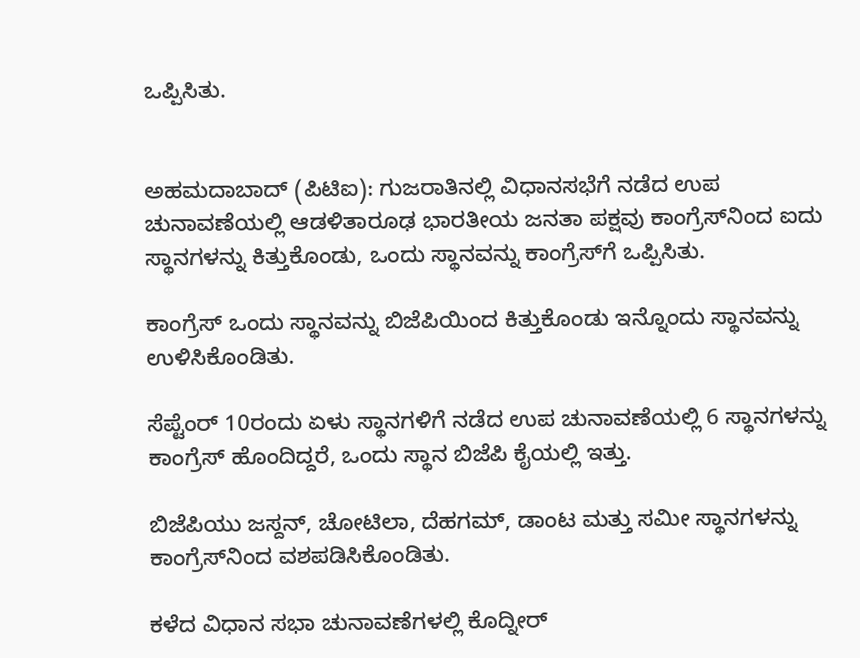ಒಪ್ಪಿಸಿತು.


ಅಹಮದಾಬಾದ್ (ಪಿಟಿಐ): ಗುಜರಾತಿನಲ್ಲಿ ವಿಧಾನಸಭೆಗೆ ನಡೆದ ಉಪ ಚುನಾವಣೆಯಲ್ಲಿ ಆಡಳಿತಾರೂಢ ಭಾರತೀಯ ಜನತಾ ಪಕ್ಷವು ಕಾಂಗ್ರೆಸ್‌ನಿಂದ ಐದು ಸ್ಥಾನಗಳನ್ನು ಕಿತ್ತುಕೊಂಡು, ಒಂದು ಸ್ಥಾನವನ್ನು ಕಾಂಗ್ರೆಸ್‌ಗೆ ಒಪ್ಪಿಸಿತು.

ಕಾಂಗ್ರೆಸ್ ಒಂದು ಸ್ಥಾನವನ್ನು ಬಿಜೆಪಿಯಿಂದ ಕಿತ್ತುಕೊಂಡು ಇನ್ನೊಂದು ಸ್ಥಾನವನ್ನು ಉಳಿಸಿಕೊಂಡಿತು.

ಸೆಪ್ಟೆಂರ್ 10ರಂದು ಏಳು ಸ್ಥಾನಗಳಿಗೆ ನಡೆದ ಉಪ ಚುನಾವಣೆಯಲ್ಲಿ 6 ಸ್ಥಾನಗಳನ್ನು ಕಾಂಗ್ರೆಸ್ ಹೊಂದಿದ್ದರೆ, ಒಂದು ಸ್ಥಾನ ಬಿಜೆಪಿ ಕೈಯಲ್ಲಿ ಇತ್ತು.

ಬಿಜೆಪಿಯು ಜಸ್ದನ್, ಚೋಟಿಲಾ, ದೆಹಗಮ್, ಡಾಂಟ ಮತ್ತು ಸಮೀ ಸ್ಥಾನಗಳನ್ನು ಕಾಂಗ್ರೆಸ್‌ನಿಂದ ವಶಪಡಿಸಿಕೊಂಡಿತು.

ಕಳೆದ ವಿಧಾನ ಸಭಾ ಚುನಾವಣೆಗಳಲ್ಲಿ ಕೊದ್ನೀರ್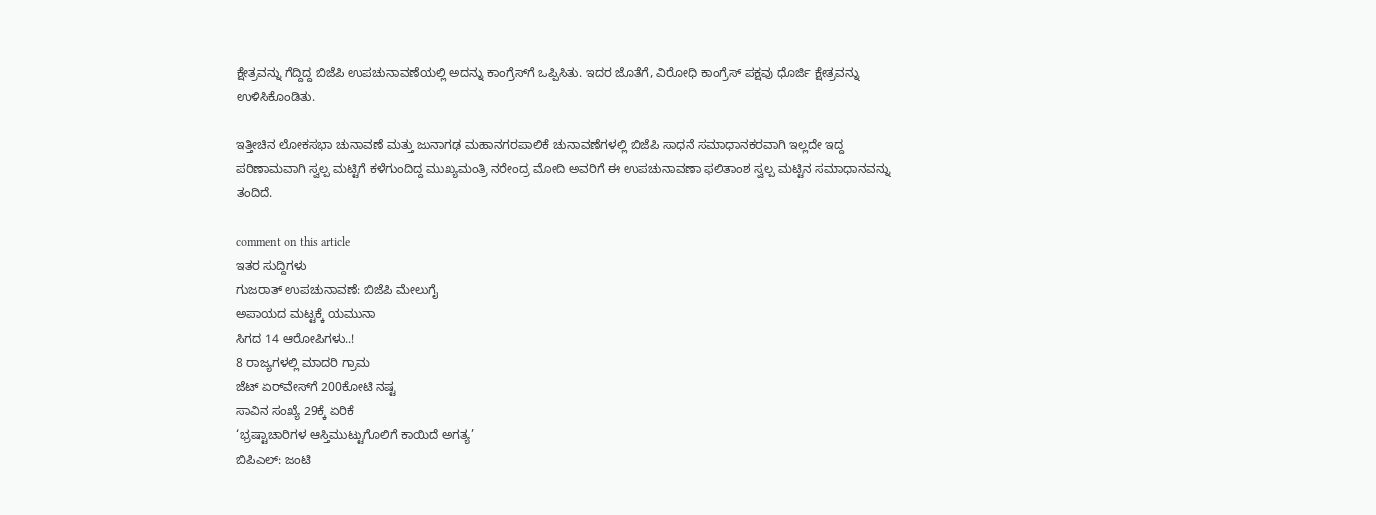ಕ್ಷೇತ್ರವನ್ನು ಗೆದ್ದಿದ್ದ ಬಿಜೆಪಿ ಉಪಚುನಾವಣೆಯಲ್ಲಿ ಅದನ್ನು ಕಾಂಗ್ರೆಸ್‌ಗೆ ಒಪ್ಪಿಸಿತು. ಇದರ ಜೊತೆಗೆ, ವಿರೋಧಿ ಕಾಂಗ್ರೆಸ್ ಪಕ್ಷವು ಧೊರ್ಜಿ ಕ್ಷೇತ್ರವನ್ನು ಉಳಿಸಿಕೊಂಡಿತು.

ಇತ್ತೀಚಿನ ಲೋಕಸಭಾ ಚುನಾವಣೆ ಮತ್ತು ಜುನಾಗಢ ಮಹಾನಗರಪಾಲಿಕೆ ಚುನಾವಣೆಗಳಲ್ಲಿ ಬಿಜೆಪಿ ಸಾಧನೆ ಸಮಾಧಾನಕರವಾಗಿ ಇಲ್ಲದೇ ಇದ್ದ ಪರಿಣಾಮವಾಗಿ ಸ್ವಲ್ಪ ಮಟ್ಟಿಗೆ ಕಳೆಗುಂದಿದ್ದ ಮುಖ್ಯಮಂತ್ರಿ ನರೇಂದ್ರ ಮೋದಿ ಅವರಿಗೆ ಈ ಉಪಚುನಾವಣಾ ಫಲಿತಾಂಶ ಸ್ವಲ್ಪ ಮಟ್ಟಿನ ಸಮಾಧಾನವನ್ನು ತಂದಿದೆ.

comment on this article
ಇತರ ಸುದ್ದಿಗಳು
ಗುಜರಾತ್ ಉಪಚುನಾವಣೆ: ಬಿಜೆಪಿ ಮೇಲುಗೈ
ಅಪಾಯದ ಮಟ್ಟಕ್ಕೆ ಯಮುನಾ
ಸಿಗದ 14 ಆರೋಪಿಗಳು..!
8 ರಾಜ್ಯಗಳಲ್ಲಿ ಮಾದರಿ ಗ್ರಾಮ
ಜೆಟ್ ಏರ್‌ವೇಸ್‌ಗೆ 200ಕೋಟಿ ನಷ್ಟ
ಸಾವಿನ ಸಂಖ್ಯೆ 29ಕ್ಕೆ ಏರಿಕೆ
‘ಭ್ರಷ್ಟಾಚಾರಿಗಳ ಆಸ್ತಿಮುಟ್ಟುಗೊಲಿಗೆ ಕಾಯಿದೆ ಅಗತ್ಯ’
ಬಿಪಿಎಲ್: ಜಂಟಿ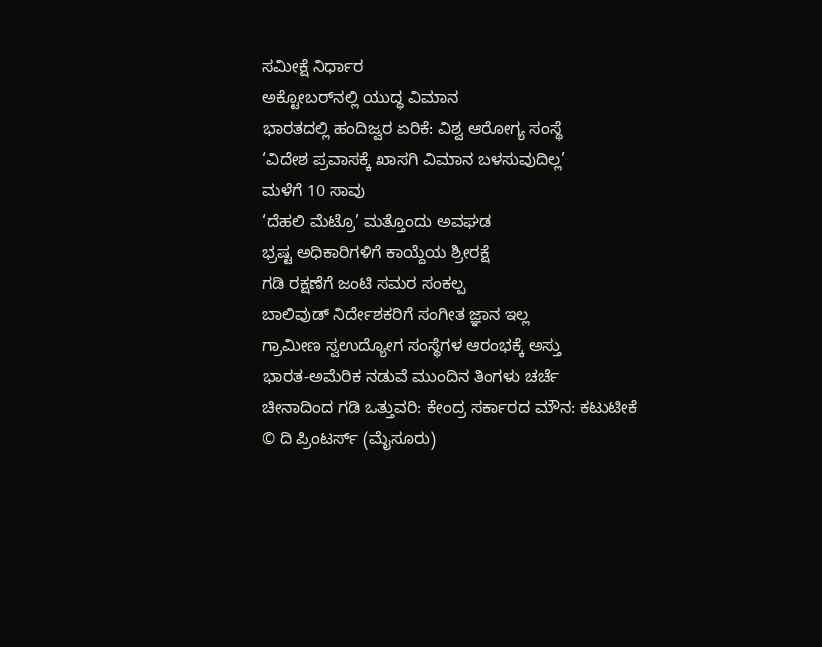ಸಮೀಕ್ಷೆ ನಿರ್ಧಾರ
ಅಕ್ಟೋಬರ್‌ನಲ್ಲಿ ಯುದ್ಧ ವಿಮಾನ
ಭಾರತದಲ್ಲಿ ಹಂದಿಜ್ವರ ಏರಿಕೆ: ವಿಶ್ವ ಆರೋಗ್ಯ ಸಂಸ್ಥೆ
‘ವಿದೇಶ ಪ್ರವಾಸಕ್ಕೆ ಖಾಸಗಿ ವಿಮಾನ ಬಳಸುವುದಿಲ್ಲ’
ಮಳೆಗೆ 10 ಸಾವು
‘ದೆಹಲಿ ಮೆಟ್ರೊ’ ಮತ್ತೊಂದು ಅವಘಡ
ಭ್ರಷ್ಟ ಅಧಿಕಾರಿಗಳಿಗೆ ಕಾಯ್ದೆಯ ಶ್ರೀರಕ್ಷೆ
ಗಡಿ ರಕ್ಷಣೆಗೆ ಜಂಟಿ ಸಮರ ಸಂಕಲ್ಪ
ಬಾಲಿವುಡ್ ನಿರ್ದೇಶಕರಿಗೆ ಸಂಗೀತ ಜ್ಞಾನ ಇಲ್ಲ
ಗ್ರಾಮೀಣ ಸ್ವಉದ್ಯೋಗ ಸಂಸ್ಥೆಗಳ ಆರಂಭಕ್ಕೆ ಅಸ್ತು
ಭಾರತ-ಅಮೆರಿಕ ನಡುವೆ ಮುಂದಿನ ತಿಂಗಳು ಚರ್ಚೆ
ಚೀನಾದಿಂದ ಗಡಿ ಒತ್ತುವರಿ: ಕೇಂದ್ರ ಸರ್ಕಾರದ ಮೌನ: ಕಟುಟೀಕೆ
© ದಿ ಪ್ರಿಂಟರ್ಸ್ (ಮೈಸೂರು)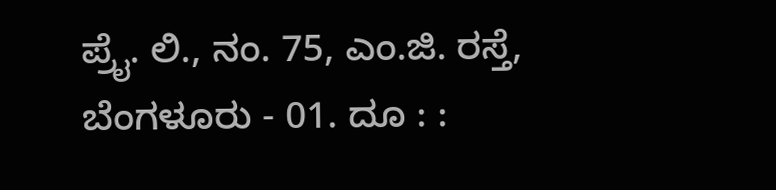ಪ್ರೈ. ಲಿ., ನಂ. 75, ಎಂ.ಜಿ. ರಸ್ತೆ, ಬೆಂಗಳೂರು - 01. ದೂ : :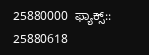25880000  ಫ್ಯಾಕ್ಸ್:: 25880618